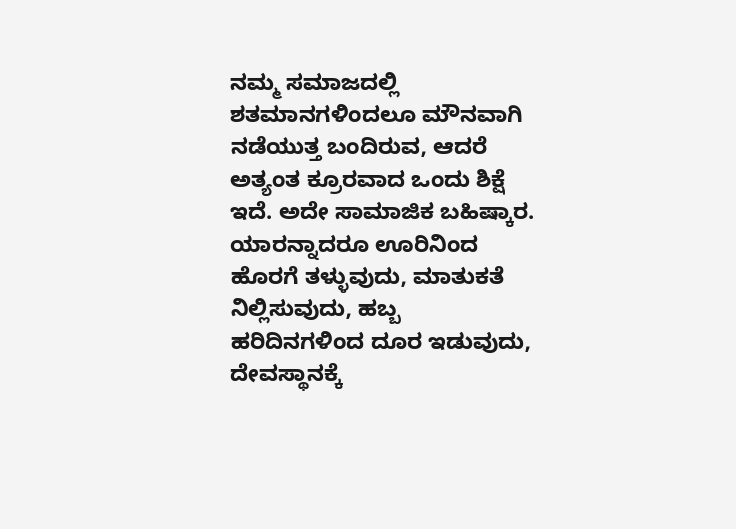ನಮ್ಮ ಸಮಾಜದಲ್ಲಿ ಶತಮಾನಗಳಿಂದಲೂ ಮೌನವಾಗಿ ನಡೆಯುತ್ತ ಬಂದಿರುವ, ಆದರೆ ಅತ್ಯಂತ ಕ್ರೂರವಾದ ಒಂದು ಶಿಕ್ಷೆ ಇದೆ. ಅದೇ ಸಾಮಾಜಿಕ ಬಹಿಷ್ಕಾರ. ಯಾರನ್ನಾದರೂ ಊರಿನಿಂದ ಹೊರಗೆ ತಳ್ಳುವುದು, ಮಾತುಕತೆ ನಿಲ್ಲಿಸುವುದು, ಹಬ್ಬ ಹರಿದಿನಗಳಿಂದ ದೂರ ಇಡುವುದು, ದೇವಸ್ಥಾನಕ್ಕೆ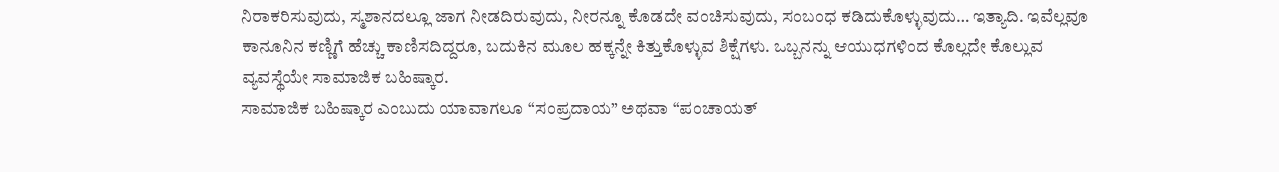ನಿರಾಕರಿಸುವುದು, ಸ್ಮಶಾನದಲ್ಲೂ ಜಾಗ ನೀಡದಿರುವುದು, ನೀರನ್ನೂ ಕೊಡದೇ ವಂಚಿಸುವುದು, ಸಂಬಂಧ ಕಡಿದುಕೊಳ್ಳುವುದು… ಇತ್ಯಾದಿ. ಇವೆಲ್ಲವೂ ಕಾನೂನಿನ ಕಣ್ಣಿಗೆ ಹೆಚ್ಚು ಕಾಣಿಸದಿದ್ದರೂ, ಬದುಕಿನ ಮೂಲ ಹಕ್ಕನ್ನೇ ಕಿತ್ತುಕೊಳ್ಳುವ ಶಿಕ್ಷೆಗಳು. ಒಬ್ಬನನ್ನು ಆಯುಧಗಳಿಂದ ಕೊಲ್ಲದೇ ಕೊಲ್ಲುವ ವ್ಯವಸ್ಥೆಯೇ ಸಾಮಾಜಿಕ ಬಹಿಷ್ಕಾರ.
ಸಾಮಾಜಿಕ ಬಹಿಷ್ಕಾರ ಎಂಬುದು ಯಾವಾಗಲೂ “ಸಂಪ್ರದಾಯ” ಅಥವಾ “ಪಂಚಾಯತ್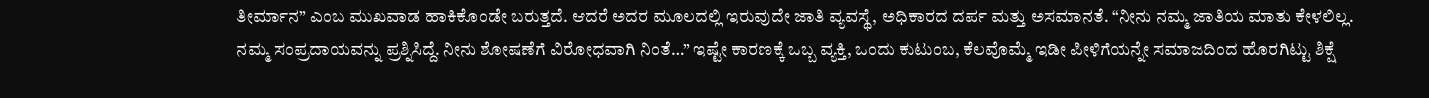ತೀರ್ಮಾನ” ಎಂಬ ಮುಖವಾಡ ಹಾಕಿಕೊಂಡೇ ಬರುತ್ತದೆ. ಆದರೆ ಅದರ ಮೂಲದಲ್ಲಿ ಇರುವುದೇ ಜಾತಿ ವ್ಯವಸ್ಥೆ, ಅಧಿಕಾರದ ದರ್ಪ ಮತ್ತು ಅಸಮಾನತೆ. “ನೀನು ನಮ್ಮ ಜಾತಿಯ ಮಾತು ಕೇಳಲಿಲ್ಲ. ನಮ್ಮ ಸಂಪ್ರದಾಯವನ್ನು ಪ್ರಶ್ನಿಸಿದ್ದೆ. ನೀನು ಶೋಷಣೆಗೆ ವಿರೋಧವಾಗಿ ನಿಂತೆ…” ಇಷ್ಟೇ ಕಾರಣಕ್ಕೆ ಒಬ್ಬ ವ್ಯಕ್ತಿ, ಒಂದು ಕುಟುಂಬ, ಕೆಲವೊಮ್ಮೆ ಇಡೀ ಪೀಳಿಗೆಯನ್ನೇ ಸಮಾಜದಿಂದ ಹೊರಗಿಟ್ಟು ಶಿಕ್ಷೆ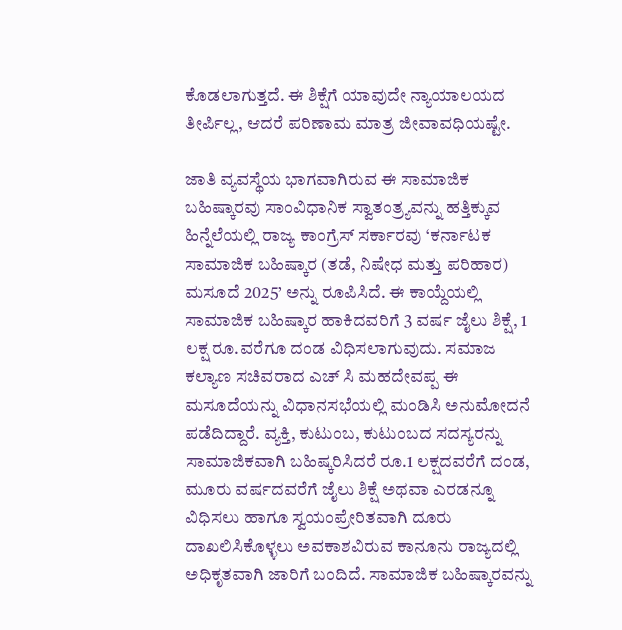ಕೊಡಲಾಗುತ್ತದೆ. ಈ ಶಿಕ್ಷೆಗೆ ಯಾವುದೇ ನ್ಯಾಯಾಲಯದ ತೀರ್ಪಿಲ್ಲ, ಆದರೆ ಪರಿಣಾಮ ಮಾತ್ರ ಜೀವಾವಧಿಯಷ್ಟೇ.

ಜಾತಿ ವ್ಯವಸ್ಥೆಯ ಭಾಗವಾಗಿರುವ ಈ ಸಾಮಾಜಿಕ ಬಹಿಷ್ಕಾರವು ಸಾಂವಿಧಾನಿಕ ಸ್ವಾತಂತ್ರ್ಯವನ್ನು ಹತ್ತಿಕ್ಕುವ ಹಿನ್ನೆಲೆಯಲ್ಲಿ ರಾಜ್ಯ ಕಾಂಗ್ರೆಸ್ ಸರ್ಕಾರವು ‘ಕರ್ನಾಟಕ ಸಾಮಾಜಿಕ ಬಹಿಷ್ಕಾರ (ತಡೆ, ನಿಷೇಧ ಮತ್ತು ಪರಿಹಾರ) ಮಸೂದೆ 2025’ ಅನ್ನು ರೂಪಿಸಿದೆ. ಈ ಕಾಯ್ದೆಯಲ್ಲಿ ಸಾಮಾಜಿಕ ಬಹಿಷ್ಕಾರ ಹಾಕಿದವರಿಗೆ 3 ವರ್ಷ ಜೈಲು ಶಿಕ್ಷೆ, 1 ಲಕ್ಷ ರೂ.ವರೆಗೂ ದಂಡ ವಿಧಿಸಲಾಗುವುದು. ಸಮಾಜ ಕಲ್ಯಾಣ ಸಚಿವರಾದ ಎಚ್ ಸಿ ಮಹದೇವಪ್ಪ ಈ ಮಸೂದೆಯನ್ನು ವಿಧಾನಸಭೆಯಲ್ಲಿ ಮಂಡಿಸಿ ಅನುಮೋದನೆ ಪಡೆದಿದ್ದಾರೆ. ವ್ಯಕ್ತಿ, ಕುಟುಂಬ, ಕುಟುಂಬದ ಸದಸ್ಯರನ್ನು ಸಾಮಾಜಿಕವಾಗಿ ಬಹಿಷ್ಕರಿಸಿದರೆ ರೂ.1 ಲಕ್ಷದವರೆಗೆ ದಂಡ, ಮೂರು ವರ್ಷದವರೆಗೆ ಜೈಲು ಶಿಕ್ಷೆ ಅಥವಾ ಎರಡನ್ನೂ ವಿಧಿಸಲು ಹಾಗೂ ಸ್ವಯಂಪ್ರೇರಿತವಾಗಿ ದೂರು ದಾಖಲಿಸಿಕೊಳ್ಳಲು ಅವಕಾಶವಿರುವ ಕಾನೂನು ರಾಜ್ಯದಲ್ಲಿ ಅಧಿಕೃತವಾಗಿ ಜಾರಿಗೆ ಬಂದಿದೆ. ಸಾಮಾಜಿಕ ಬಹಿಷ್ಕಾರವನ್ನು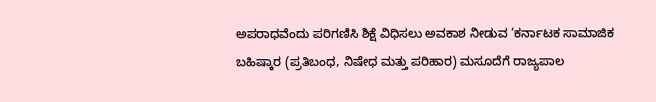ಅಪರಾಧವೆಂದು ಪರಿಗಣಿಸಿ ಶಿಕ್ಷೆ ವಿಧಿಸಲು ಅವಕಾಶ ನೀಡುವ ‘ಕರ್ನಾಟಕ ಸಾಮಾಜಿಕ ಬಹಿಷ್ಕಾರ (ಪ್ರತಿಬಂಧ, ನಿಷೇಧ ಮತ್ತು ಪರಿಹಾರ) ಮಸೂದೆಗೆ ರಾಜ್ಯಪಾಲ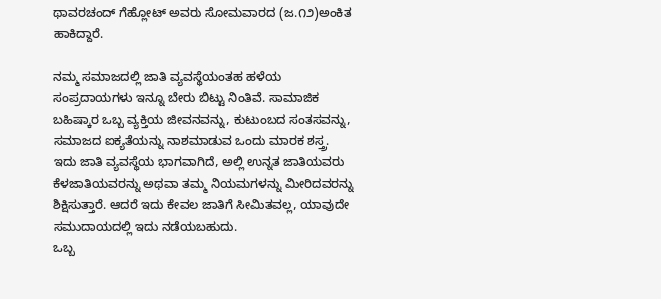ಥಾವರಚಂದ್ ಗೆಹ್ಲೋಟ್ ಅವರು ಸೋಮವಾರದ (ಜ.೧೨)ಅಂಕಿತ ಹಾಕಿದ್ದಾರೆ.

ನಮ್ಮ ಸಮಾಜದಲ್ಲಿ ಜಾತಿ ವ್ಯವಸ್ಥೆಯಂತಹ ಹಳೆಯ ಸಂಪ್ರದಾಯಗಳು ಇನ್ನೂ ಬೇರು ಬಿಟ್ಟು ನಿಂತಿವೆ. ಸಾಮಾಜಿಕ ಬಹಿಷ್ಕಾರ ಒಬ್ಬ ವ್ಯಕ್ತಿಯ ಜೀವನವನ್ನು, ಕುಟುಂಬದ ಸಂತಸವನ್ನು, ಸಮಾಜದ ಐಕ್ಯತೆಯನ್ನು ನಾಶಮಾಡುವ ಒಂದು ಮಾರಕ ಶಸ್ತ್ರ. ಇದು ಜಾತಿ ವ್ಯವಸ್ಥೆಯ ಭಾಗವಾಗಿದೆ, ಅಲ್ಲಿ ಉನ್ನತ ಜಾತಿಯವರು ಕೆಳಜಾತಿಯವರನ್ನು ಅಥವಾ ತಮ್ಮ ನಿಯಮಗಳನ್ನು ಮೀರಿದವರನ್ನು ಶಿಕ್ಷಿಸುತ್ತಾರೆ. ಆದರೆ ಇದು ಕೇವಲ ಜಾತಿಗೆ ಸೀಮಿತವಲ್ಲ, ಯಾವುದೇ ಸಮುದಾಯದಲ್ಲಿ ಇದು ನಡೆಯಬಹುದು.
ಒಬ್ಬ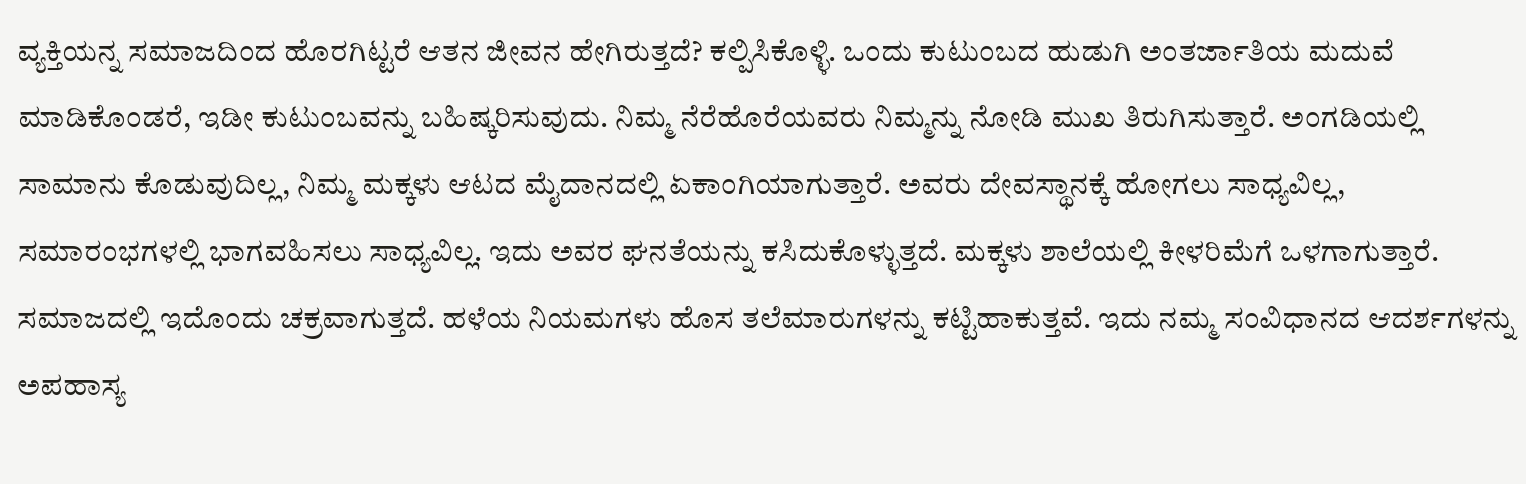ವ್ಯಕ್ತಿಯನ್ನ ಸಮಾಜದಿಂದ ಹೊರಗಿಟ್ಟರೆ ಆತನ ಜೀವನ ಹೇಗಿರುತ್ತದೆ? ಕಲ್ಪಿಸಿಕೊಳ್ಳಿ. ಒಂದು ಕುಟುಂಬದ ಹುಡುಗಿ ಅಂತರ್ಜಾತಿಯ ಮದುವೆ ಮಾಡಿಕೊಂಡರೆ, ಇಡೀ ಕುಟುಂಬವನ್ನು ಬಹಿಷ್ಕರಿಸುವುದು. ನಿಮ್ಮ ನೆರೆಹೊರೆಯವರು ನಿಮ್ಮನ್ನು ನೋಡಿ ಮುಖ ತಿರುಗಿಸುತ್ತಾರೆ. ಅಂಗಡಿಯಲ್ಲಿ ಸಾಮಾನು ಕೊಡುವುದಿಲ್ಲ, ನಿಮ್ಮ ಮಕ್ಕಳು ಆಟದ ಮೈದಾನದಲ್ಲಿ ಏಕಾಂಗಿಯಾಗುತ್ತಾರೆ. ಅವರು ದೇವಸ್ಥಾನಕ್ಕೆ ಹೋಗಲು ಸಾಧ್ಯವಿಲ್ಲ, ಸಮಾರಂಭಗಳಲ್ಲಿ ಭಾಗವಹಿಸಲು ಸಾಧ್ಯವಿಲ್ಲ. ಇದು ಅವರ ಘನತೆಯನ್ನು ಕಸಿದುಕೊಳ್ಳುತ್ತದೆ. ಮಕ್ಕಳು ಶಾಲೆಯಲ್ಲಿ ಕೀಳರಿಮೆಗೆ ಒಳಗಾಗುತ್ತಾರೆ. ಸಮಾಜದಲ್ಲಿ ಇದೊಂದು ಚಕ್ರವಾಗುತ್ತದೆ. ಹಳೆಯ ನಿಯಮಗಳು ಹೊಸ ತಲೆಮಾರುಗಳನ್ನು ಕಟ್ಟಿಹಾಕುತ್ತವೆ. ಇದು ನಮ್ಮ ಸಂವಿಧಾನದ ಆದರ್ಶಗಳನ್ನು ಅಪಹಾಸ್ಯ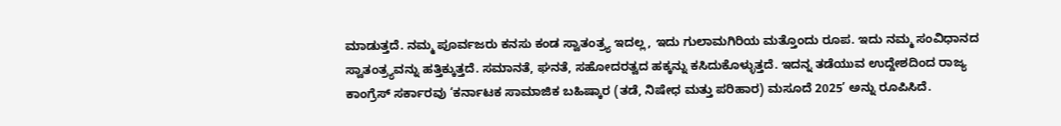ಮಾಡುತ್ತದೆ. ನಮ್ಮ ಪೂರ್ವಜರು ಕನಸು ಕಂಡ ಸ್ವಾತಂತ್ರ್ಯ ಇದಲ್ಲ, ಇದು ಗುಲಾಮಗಿರಿಯ ಮತ್ತೊಂದು ರೂಪ. ಇದು ನಮ್ಮ ಸಂವಿಧಾನದ ಸ್ವಾತಂತ್ರ್ಯವನ್ನು ಹತ್ತಿಕ್ಕುತ್ತದೆ. ಸಮಾನತೆ, ಘನತೆ, ಸಹೋದರತ್ವದ ಹಕ್ಕನ್ನು ಕಸಿದುಕೊಳ್ಳುತ್ತದೆ. ಇದನ್ನ ತಡೆಯುವ ಉದ್ದೇಶದಿಂದ ರಾಜ್ಯ ಕಾಂಗ್ರೆಸ್ ಸರ್ಕಾರವು ‘ಕರ್ನಾಟಕ ಸಾಮಾಜಿಕ ಬಹಿಷ್ಕಾರ (ತಡೆ, ನಿಷೇಧ ಮತ್ತು ಪರಿಹಾರ) ಮಸೂದೆ 2025’ ಅನ್ನು ರೂಪಿಸಿದೆ.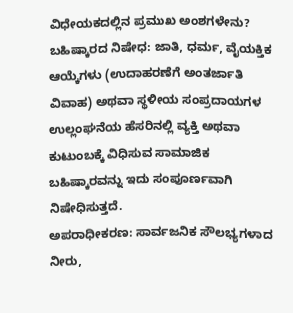ವಿಧೇಯಕದಲ್ಲಿನ ಪ್ರಮುಖ ಅಂಶಗಳೇನು?
ಬಹಿಷ್ಕಾರದ ನಿಷೇಧ: ಜಾತಿ, ಧರ್ಮ, ವೈಯಕ್ತಿಕ ಆಯ್ಕೆಗಳು (ಉದಾಹರಣೆಗೆ ಅಂತರ್ಜಾತಿ ವಿವಾಹ) ಅಥವಾ ಸ್ಥಳೀಯ ಸಂಪ್ರದಾಯಗಳ ಉಲ್ಲಂಘನೆಯ ಹೆಸರಿನಲ್ಲಿ ವ್ಯಕ್ತಿ ಅಥವಾ ಕುಟುಂಬಕ್ಕೆ ವಿಧಿಸುವ ಸಾಮಾಜಿಕ ಬಹಿಷ್ಕಾರವನ್ನು ಇದು ಸಂಪೂರ್ಣವಾಗಿ ನಿಷೇಧಿಸುತ್ತದೆ.
ಅಪರಾಧೀಕರಣ: ಸಾರ್ವಜನಿಕ ಸೌಲಭ್ಯಗಳಾದ ನೀರು,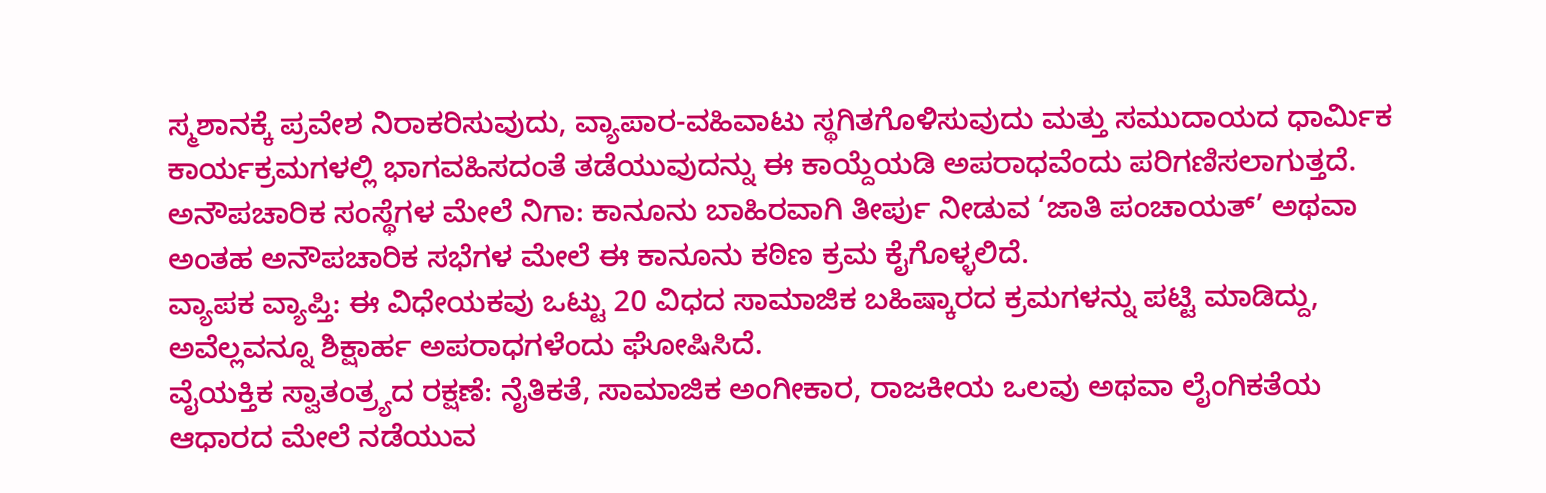ಸ್ಮಶಾನಕ್ಕೆ ಪ್ರವೇಶ ನಿರಾಕರಿಸುವುದು, ವ್ಯಾಪಾರ-ವಹಿವಾಟು ಸ್ಥಗಿತಗೊಳಿಸುವುದು ಮತ್ತು ಸಮುದಾಯದ ಧಾರ್ಮಿಕ ಕಾರ್ಯಕ್ರಮಗಳಲ್ಲಿ ಭಾಗವಹಿಸದಂತೆ ತಡೆಯುವುದನ್ನು ಈ ಕಾಯ್ದೆಯಡಿ ಅಪರಾಧವೆಂದು ಪರಿಗಣಿಸಲಾಗುತ್ತದೆ.
ಅನೌಪಚಾರಿಕ ಸಂಸ್ಥೆಗಳ ಮೇಲೆ ನಿಗಾ: ಕಾನೂನು ಬಾಹಿರವಾಗಿ ತೀರ್ಪು ನೀಡುವ ‘ಜಾತಿ ಪಂಚಾಯತ್’ ಅಥವಾ ಅಂತಹ ಅನೌಪಚಾರಿಕ ಸಭೆಗಳ ಮೇಲೆ ಈ ಕಾನೂನು ಕಠಿಣ ಕ್ರಮ ಕೈಗೊಳ್ಳಲಿದೆ.
ವ್ಯಾಪಕ ವ್ಯಾಪ್ತಿ: ಈ ವಿಧೇಯಕವು ಒಟ್ಟು 20 ವಿಧದ ಸಾಮಾಜಿಕ ಬಹಿಷ್ಕಾರದ ಕ್ರಮಗಳನ್ನು ಪಟ್ಟಿ ಮಾಡಿದ್ದು, ಅವೆಲ್ಲವನ್ನೂ ಶಿಕ್ಷಾರ್ಹ ಅಪರಾಧಗಳೆಂದು ಘೋಷಿಸಿದೆ.
ವೈಯಕ್ತಿಕ ಸ್ವಾತಂತ್ರ್ಯದ ರಕ್ಷಣೆ: ನೈತಿಕತೆ, ಸಾಮಾಜಿಕ ಅಂಗೀಕಾರ, ರಾಜಕೀಯ ಒಲವು ಅಥವಾ ಲೈಂಗಿಕತೆಯ ಆಧಾರದ ಮೇಲೆ ನಡೆಯುವ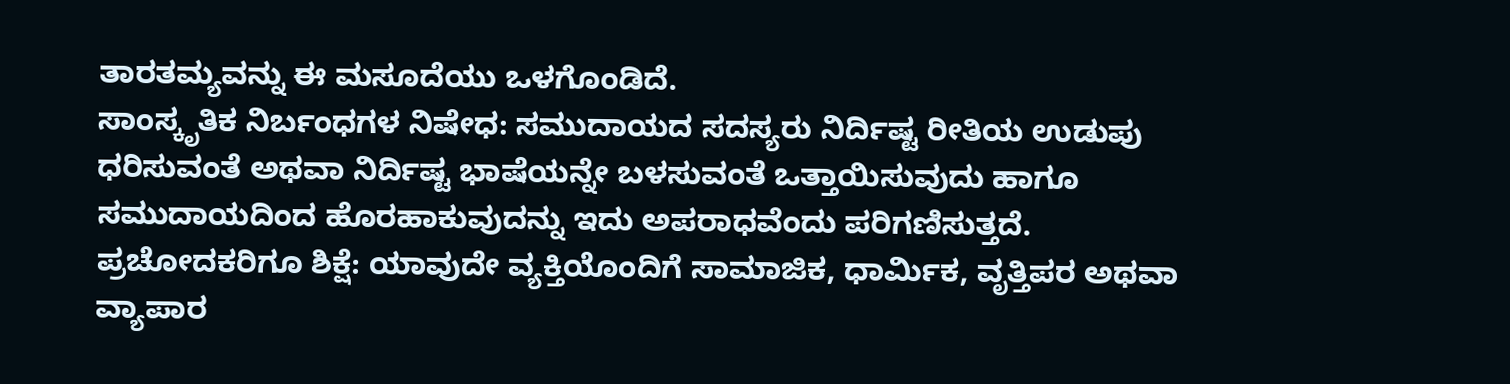ತಾರತಮ್ಯವನ್ನು ಈ ಮಸೂದೆಯು ಒಳಗೊಂಡಿದೆ.
ಸಾಂಸ್ಕೃತಿಕ ನಿರ್ಬಂಧಗಳ ನಿಷೇಧ: ಸಮುದಾಯದ ಸದಸ್ಯರು ನಿರ್ದಿಷ್ಟ ರೀತಿಯ ಉಡುಪು ಧರಿಸುವಂತೆ ಅಥವಾ ನಿರ್ದಿಷ್ಟ ಭಾಷೆಯನ್ನೇ ಬಳಸುವಂತೆ ಒತ್ತಾಯಿಸುವುದು ಹಾಗೂ ಸಮುದಾಯದಿಂದ ಹೊರಹಾಕುವುದನ್ನು ಇದು ಅಪರಾಧವೆಂದು ಪರಿಗಣಿಸುತ್ತದೆ.
ಪ್ರಚೋದಕರಿಗೂ ಶಿಕ್ಷೆ: ಯಾವುದೇ ವ್ಯಕ್ತಿಯೊಂದಿಗೆ ಸಾಮಾಜಿಕ, ಧಾರ್ಮಿಕ, ವೃತ್ತಿಪರ ಅಥವಾ ವ್ಯಾಪಾರ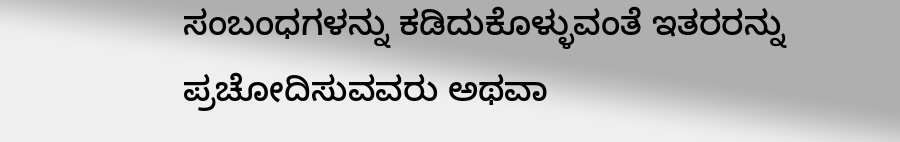ಸಂಬಂಧಗಳನ್ನು ಕಡಿದುಕೊಳ್ಳುವಂತೆ ಇತರರನ್ನು ಪ್ರಚೋದಿಸುವವರು ಅಥವಾ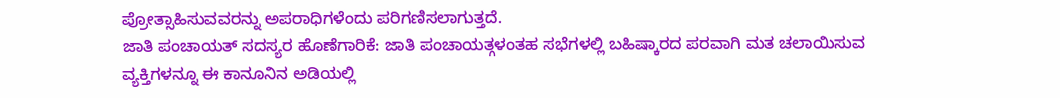ಪ್ರೋತ್ಸಾಹಿಸುವವರನ್ನು ಅಪರಾಧಿಗಳೆಂದು ಪರಿಗಣಿಸಲಾಗುತ್ತದೆ.
ಜಾತಿ ಪಂಚಾಯತ್ ಸದಸ್ಯರ ಹೊಣೆಗಾರಿಕೆ: ಜಾತಿ ಪಂಚಾಯತ್ಗಳಂತಹ ಸಭೆಗಳಲ್ಲಿ ಬಹಿಷ್ಕಾರದ ಪರವಾಗಿ ಮತ ಚಲಾಯಿಸುವ ವ್ಯಕ್ತಿಗಳನ್ನೂ ಈ ಕಾನೂನಿನ ಅಡಿಯಲ್ಲಿ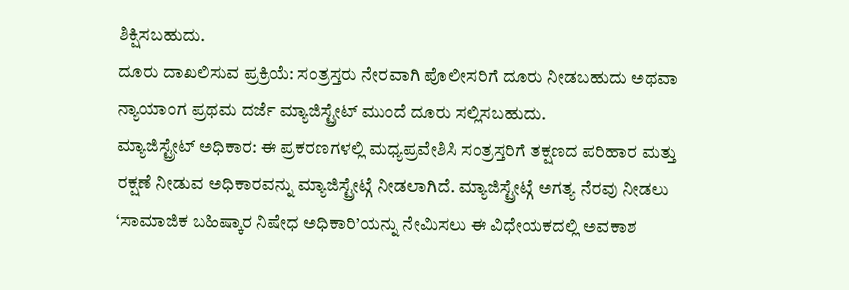ಶಿಕ್ಷಿಸಬಹುದು.
ದೂರು ದಾಖಲಿಸುವ ಪ್ರಕ್ರಿಯೆ: ಸಂತ್ರಸ್ತರು ನೇರವಾಗಿ ಪೊಲೀಸರಿಗೆ ದೂರು ನೀಡಬಹುದು ಅಥವಾ ನ್ಯಾಯಾಂಗ ಪ್ರಥಮ ದರ್ಜೆ ಮ್ಯಾಜಿಸ್ಟ್ರೇಟ್ ಮುಂದೆ ದೂರು ಸಲ್ಲಿಸಬಹುದು.
ಮ್ಯಾಜಿಸ್ಟ್ರೇಟ್ ಅಧಿಕಾರ: ಈ ಪ್ರಕರಣಗಳಲ್ಲಿ ಮಧ್ಯಪ್ರವೇಶಿಸಿ ಸಂತ್ರಸ್ತರಿಗೆ ತಕ್ಷಣದ ಪರಿಹಾರ ಮತ್ತು ರಕ್ಷಣೆ ನೀಡುವ ಅಧಿಕಾರವನ್ನು ಮ್ಯಾಜಿಸ್ಟ್ರೇಟ್ಗೆ ನೀಡಲಾಗಿದೆ. ಮ್ಯಾಜಿಸ್ಟ್ರೇಟ್ಗೆ ಅಗತ್ಯ ನೆರವು ನೀಡಲು ‘ಸಾಮಾಜಿಕ ಬಹಿಷ್ಕಾರ ನಿಷೇಧ ಅಧಿಕಾರಿ’ಯನ್ನು ನೇಮಿಸಲು ಈ ವಿಧೇಯಕದಲ್ಲಿ ಅವಕಾಶ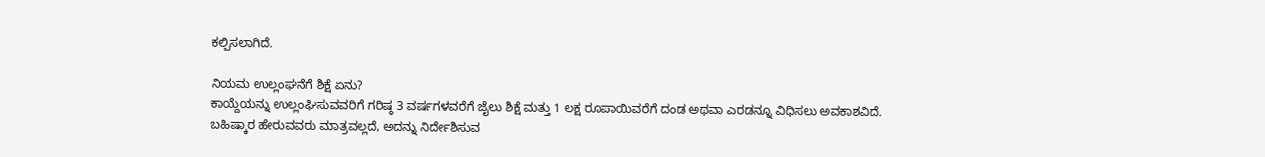ಕಲ್ಪಿಸಲಾಗಿದೆ.

ನಿಯಮ ಉಲ್ಲಂಘನೆಗೆ ಶಿಕ್ಷೆ ಏನು?
ಕಾಯ್ದೆಯನ್ನು ಉಲ್ಲಂಘಿಸುವವರಿಗೆ ಗರಿಷ್ಠ 3 ವರ್ಷಗಳವರೆಗೆ ಜೈಲು ಶಿಕ್ಷೆ ಮತ್ತು 1 ಲಕ್ಷ ರೂಪಾಯಿವರೆಗೆ ದಂಡ ಅಥವಾ ಎರಡನ್ನೂ ವಿಧಿಸಲು ಅವಕಾಶವಿದೆ.
ಬಹಿಷ್ಕಾರ ಹೇರುವವರು ಮಾತ್ರವಲ್ಲದೆ, ಅದನ್ನು ನಿರ್ದೇಶಿಸುವ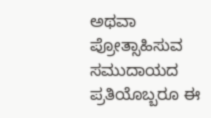ಅಥವಾ ಪ್ರೋತ್ಸಾಹಿಸುವ ಸಮುದಾಯದ ಪ್ರತಿಯೊಬ್ಬರೂ ಈ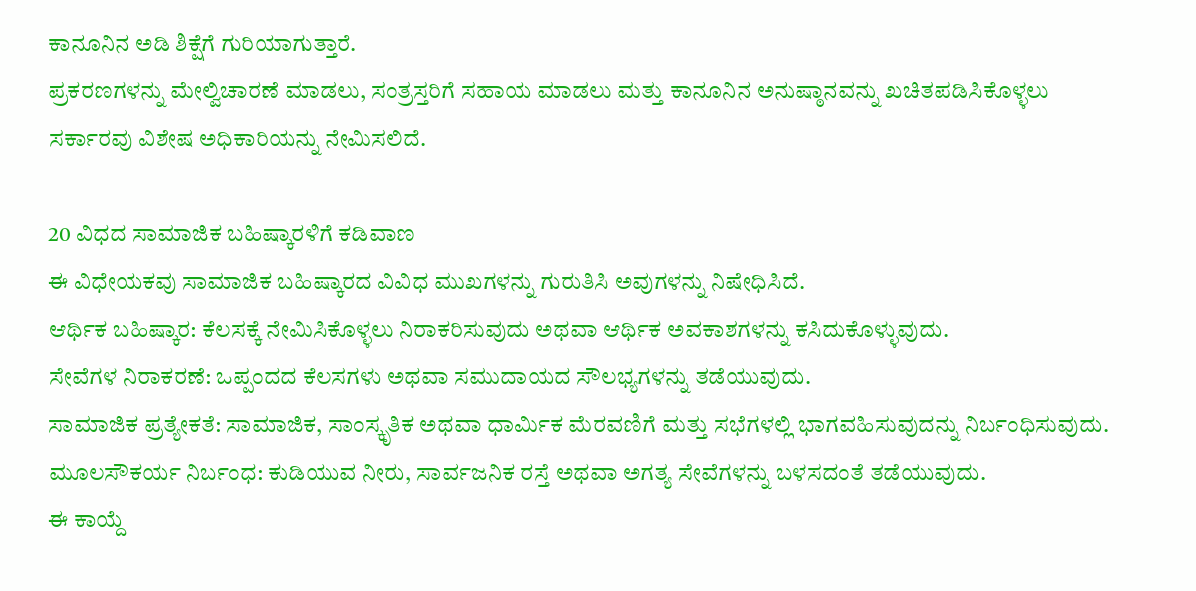ಕಾನೂನಿನ ಅಡಿ ಶಿಕ್ಷೆಗೆ ಗುರಿಯಾಗುತ್ತಾರೆ.
ಪ್ರಕರಣಗಳನ್ನು ಮೇಲ್ವಿಚಾರಣೆ ಮಾಡಲು, ಸಂತ್ರಸ್ತರಿಗೆ ಸಹಾಯ ಮಾಡಲು ಮತ್ತು ಕಾನೂನಿನ ಅನುಷ್ಠಾನವನ್ನು ಖಚಿತಪಡಿಸಿಕೊಳ್ಳಲು ಸರ್ಕಾರವು ವಿಶೇಷ ಅಧಿಕಾರಿಯನ್ನು ನೇಮಿಸಲಿದೆ.

20 ವಿಧದ ಸಾಮಾಜಿಕ ಬಹಿಷ್ಕಾರಳಿಗೆ ಕಡಿವಾಣ
ಈ ವಿಧೇಯಕವು ಸಾಮಾಜಿಕ ಬಹಿಷ್ಕಾರದ ವಿವಿಧ ಮುಖಗಳನ್ನು ಗುರುತಿಸಿ ಅವುಗಳನ್ನು ನಿಷೇಧಿಸಿದೆ.
ಆರ್ಥಿಕ ಬಹಿಷ್ಕಾರ: ಕೆಲಸಕ್ಕೆ ನೇಮಿಸಿಕೊಳ್ಳಲು ನಿರಾಕರಿಸುವುದು ಅಥವಾ ಆರ್ಥಿಕ ಅವಕಾಶಗಳನ್ನು ಕಸಿದುಕೊಳ್ಳುವುದು.
ಸೇವೆಗಳ ನಿರಾಕರಣೆ: ಒಪ್ಪಂದದ ಕೆಲಸಗಳು ಅಥವಾ ಸಮುದಾಯದ ಸೌಲಭ್ಯಗಳನ್ನು ತಡೆಯುವುದು.
ಸಾಮಾಜಿಕ ಪ್ರತ್ಯೇಕತೆ: ಸಾಮಾಜಿಕ, ಸಾಂಸ್ಕೃತಿಕ ಅಥವಾ ಧಾರ್ಮಿಕ ಮೆರವಣಿಗೆ ಮತ್ತು ಸಭೆಗಳಲ್ಲಿ ಭಾಗವಹಿಸುವುದನ್ನು ನಿರ್ಬಂಧಿಸುವುದು.
ಮೂಲಸೌಕರ್ಯ ನಿರ್ಬಂಧ: ಕುಡಿಯುವ ನೀರು, ಸಾರ್ವಜನಿಕ ರಸ್ತೆ ಅಥವಾ ಅಗತ್ಯ ಸೇವೆಗಳನ್ನು ಬಳಸದಂತೆ ತಡೆಯುವುದು.
ಈ ಕಾಯ್ದೆ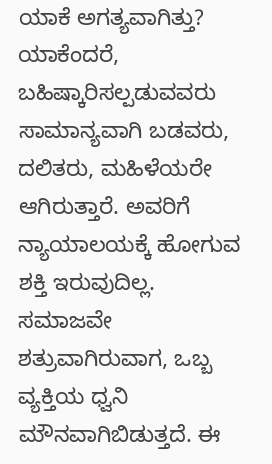ಯಾಕೆ ಅಗತ್ಯವಾಗಿತ್ತು? ಯಾಕೆಂದರೆ, ಬಹಿಷ್ಕಾರಿಸಲ್ಪಡುವವರು ಸಾಮಾನ್ಯವಾಗಿ ಬಡವರು, ದಲಿತರು, ಮಹಿಳೆಯರೇ ಆಗಿರುತ್ತಾರೆ. ಅವರಿಗೆ ನ್ಯಾಯಾಲಯಕ್ಕೆ ಹೋಗುವ ಶಕ್ತಿ ಇರುವುದಿಲ್ಲ. ಸಮಾಜವೇ ಶತ್ರುವಾಗಿರುವಾಗ, ಒಬ್ಬ ವ್ಯಕ್ತಿಯ ಧ್ವನಿ ಮೌನವಾಗಿಬಿಡುತ್ತದೆ. ಈ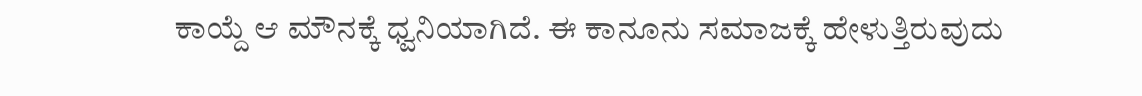ಕಾಯ್ದೆ ಆ ಮೌನಕ್ಕೆ ಧ್ವನಿಯಾಗಿದೆ. ಈ ಕಾನೂನು ಸಮಾಜಕ್ಕೆ ಹೇಳುತ್ತಿರುವುದು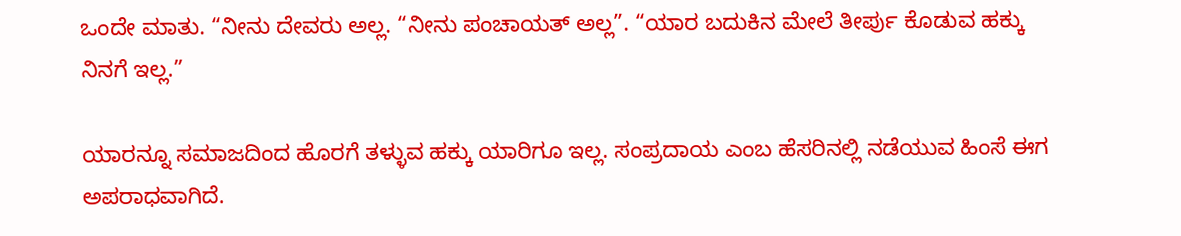ಒಂದೇ ಮಾತು. “ನೀನು ದೇವರು ಅಲ್ಲ. “ನೀನು ಪಂಚಾಯತ್ ಅಲ್ಲ”. “ಯಾರ ಬದುಕಿನ ಮೇಲೆ ತೀರ್ಪು ಕೊಡುವ ಹಕ್ಕು ನಿನಗೆ ಇಲ್ಲ.”

ಯಾರನ್ನೂ ಸಮಾಜದಿಂದ ಹೊರಗೆ ತಳ್ಳುವ ಹಕ್ಕು ಯಾರಿಗೂ ಇಲ್ಲ. ಸಂಪ್ರದಾಯ ಎಂಬ ಹೆಸರಿನಲ್ಲಿ ನಡೆಯುವ ಹಿಂಸೆ ಈಗ ಅಪರಾಧವಾಗಿದೆ.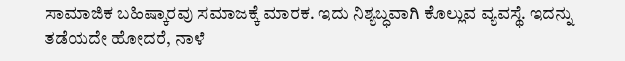ಸಾಮಾಜಿಕ ಬಹಿಷ್ಕಾರವು ಸಮಾಜಕ್ಕೆ ಮಾರಕ. ಇದು ನಿಶ್ಯಬ್ಧವಾಗಿ ಕೊಲ್ಲುವ ವ್ಯವಸ್ಥೆ. ಇದನ್ನು ತಡೆಯದೇ ಹೋದರೆ, ನಾಳೆ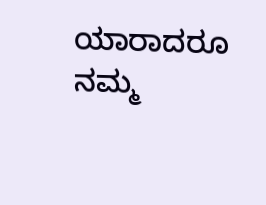ಯಾರಾದರೂ ನಮ್ಮ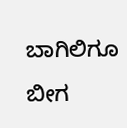ಬಾಗಿಲಿಗೂ ಬೀಗ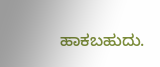ಹಾಕಬಹುದು.